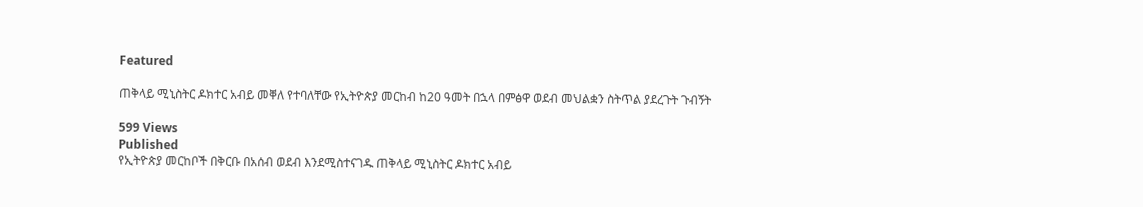Featured

ጠቅላይ ሚኒስትር ዶክተር አብይ መቐለ የተባለቸው የኢትዮጵያ መርከብ ከ20 ዓመት በኋላ በምፅዋ ወደብ መህልቋን ስትጥል ያደረጉት ጉብኝት

599 Views
Published
የኢትዮጵያ መርከቦች በቅርቡ በአሰብ ወደብ እንደሚስተናገዱ ጠቅላይ ሚኒስትር ዶክተር አብይ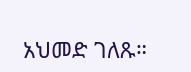አህመድ ገለጹ።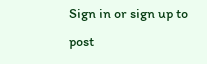Sign in or sign up to post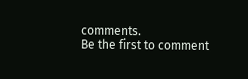comments.
Be the first to comment